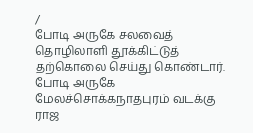/
போடி அருகே சலவைத் தொழிலாளி தூக்கிட்டுத் தற்கொலை செய்து கொண்டார்.
போடி அருகே மேலச்சொக்கநாதபுரம் வடக்கு ராஜ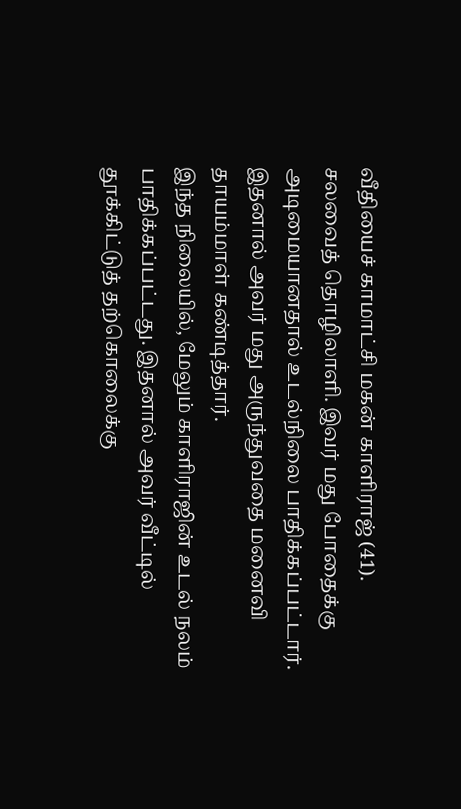வீதியைச் காமாட்சி மகன் காளிராஜ் (41). சலவைத் தொழிலாளி. இவர் மது போதைக்கு அடிமையானதால் உடல்நிலை பாதிக்கப்பட்டார். இதனால் அவர் மது அருந்துவதை மனைவி தாயம்மாள் கண்டித்தார்.
இந்த நிலையில், மேலும் காளிராஜின் உடல் நலம் பாதிக்கப்பட்டது. இதனால் அவர் வீட்டில் தூக்கிட்டுத் தற்கொலைக்கு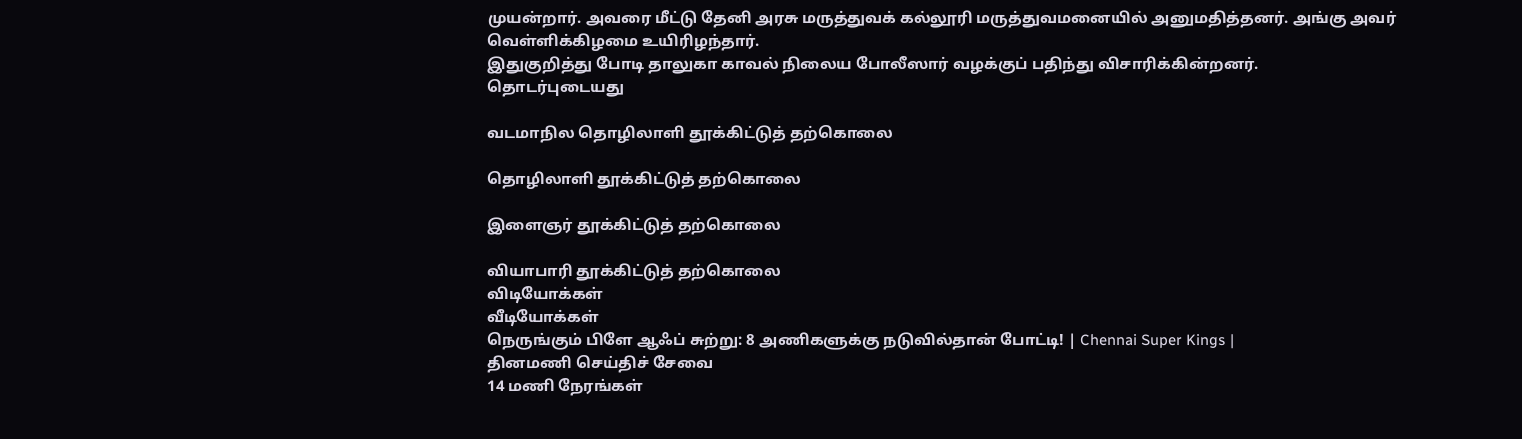முயன்றார். அவரை மீட்டு தேனி அரசு மருத்துவக் கல்லூரி மருத்துவமனையில் அனுமதித்தனர். அங்கு அவர் வெள்ளிக்கிழமை உயிரிழந்தார்.
இதுகுறித்து போடி தாலுகா காவல் நிலைய போலீஸார் வழக்குப் பதிந்து விசாரிக்கின்றனர்.
தொடர்புடையது

வடமாநில தொழிலாளி தூக்கிட்டுத் தற்கொலை

தொழிலாளி தூக்கிட்டுத் தற்கொலை

இளைஞர் தூக்கிட்டுத் தற்கொலை

வியாபாரி தூக்கிட்டுத் தற்கொலை
விடியோக்கள்
வீடியோக்கள்
நெருங்கும் பிளே ஆஃப் சுற்று: 8 அணிகளுக்கு நடுவில்தான் போட்டி! | Chennai Super Kings |
தினமணி செய்திச் சேவை
14 மணி நேரங்கள்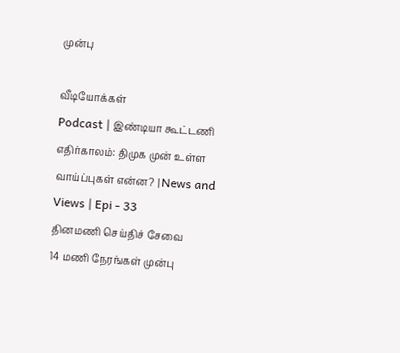முன்பு

வீடியோக்கள்
Podcast | இண்டியா கூட்டணி எதிர்காலம்: திமுக முன் உள்ள வாய்ப்புகள் என்ன? | News and Views | Epi - 33
தினமணி செய்திச் சேவை
14 மணி நேரங்கள் முன்பு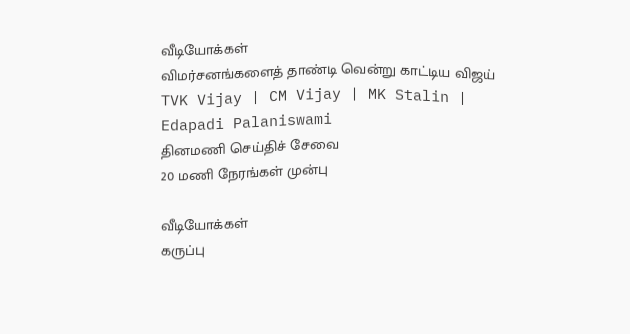வீடியோக்கள்
விமர்சனங்களைத் தாண்டி வென்று காட்டிய விஜய் TVK Vijay | CM Vijay | MK Stalin | Edapadi Palaniswami
தினமணி செய்திச் சேவை
20 மணி நேரங்கள் முன்பு

வீடியோக்கள்
கருப்பு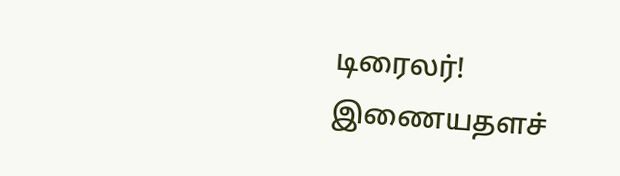டிரைலர்!
இணையதளச்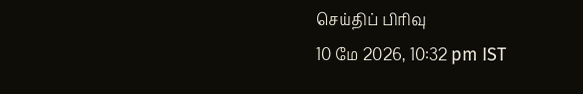செய்திப் பிரிவு
10 மே 2026, 10:32 pm IST